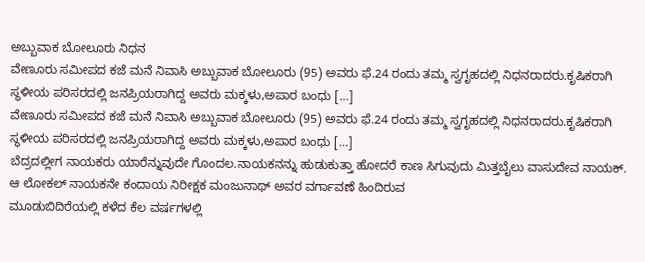ಅಬ್ಬುವಾಕ ಬೋಲೂರು ನಿಧನ
ವೇಣೂರು ಸಮೀಪದ ಕಜೆ ಮನೆ ನಿವಾಸಿ ಅಬ್ಬುವಾಕ ಬೋಲೂರು (95) ಅವರು ಫೆ.24 ರಂದು ತಮ್ಮ ಸ್ವಗೃಹದಲ್ಲಿ ನಿಧನರಾದರು.ಕೃಷಿಕರಾಗಿ ಸ್ಥಳೀಯ ಪರಿಸರದಲ್ಲಿ ಜನಪ್ರಿಯರಾಗಿದ್ದ ಅವರು ಮಕ್ಕಳು,ಅಪಾರ ಬಂಧು […]
ವೇಣೂರು ಸಮೀಪದ ಕಜೆ ಮನೆ ನಿವಾಸಿ ಅಬ್ಬುವಾಕ ಬೋಲೂರು (95) ಅವರು ಫೆ.24 ರಂದು ತಮ್ಮ ಸ್ವಗೃಹದಲ್ಲಿ ನಿಧನರಾದರು.ಕೃಷಿಕರಾಗಿ ಸ್ಥಳೀಯ ಪರಿಸರದಲ್ಲಿ ಜನಪ್ರಿಯರಾಗಿದ್ದ ಅವರು ಮಕ್ಕಳು,ಅಪಾರ ಬಂಧು […]
ಬೆದ್ರದಲ್ಲೀಗ ನಾಯಕರು ಯಾರೆನ್ನುವುದೇ ಗೊಂದಲ.ನಾಯಕನನ್ನು ಹುಡುಕುತ್ತಾ ಹೋದರೆ ಕಾಣ ಸಿಗುವುದು ಮಿತ್ತಬೈಲು ವಾಸುದೇವ ನಾಯಕ್. ಆ ಲೋಕಲ್ ನಾಯಕನೇ ಕಂದಾಯ ನಿರೀಕ್ಷಕ ಮಂಜುನಾಥ್ ಅವರ ವರ್ಗಾವಣೆ ಹಿಂದಿರುವ
ಮೂಡುಬಿದಿರೆಯಲ್ಲಿ ಕಳೆದ ಕೆಲ ವರ್ಷಗಳಲ್ಲಿ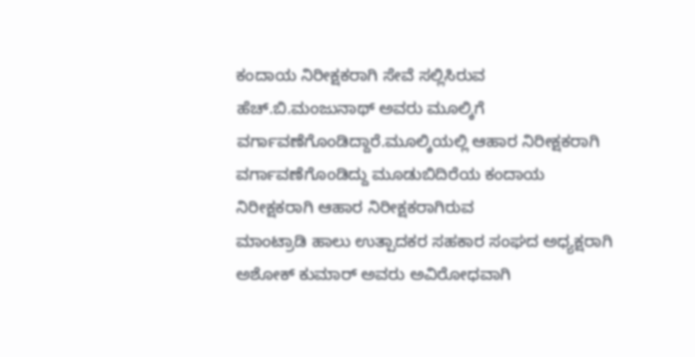ಕಂದಾಯ ನಿರೀಕ್ಷಕರಾಗಿ ಸೇವೆ ಸಲ್ಲಿಸಿರುವ ಹೆಚ್.ಬಿ.ಮಂಜುನಾಥ್ ಅವರು ಮೂಲ್ಕಿಗೆ ವರ್ಗಾವಣೆಗೊಂಡಿದ್ದಾರೆ.ಮೂಲ್ಕಿಯಲ್ಲಿ ಆಹಾರ ನಿರೀಕ್ಷಕರಾಗಿ ವರ್ಗಾವಣೆಗೊಂಡಿದ್ದು ಮೂಡುಬಿದಿರೆಯ ಕಂದಾಯ ನಿರೀಕ್ಷಕರಾಗಿ ಆಹಾರ ನಿರೀಕ್ಷಕರಾಗಿರುವ
ಮಾಂಟ್ರಾಡಿ ಹಾಲು ಉತ್ಪಾದಕರ ಸಹಕಾರ ಸಂಘದ ಅಧ್ಯಕ್ಷರಾಗಿ ಅಶೋಕ್ ಕುಮಾರ್ ಅವರು ಅವಿರೋಧವಾಗಿ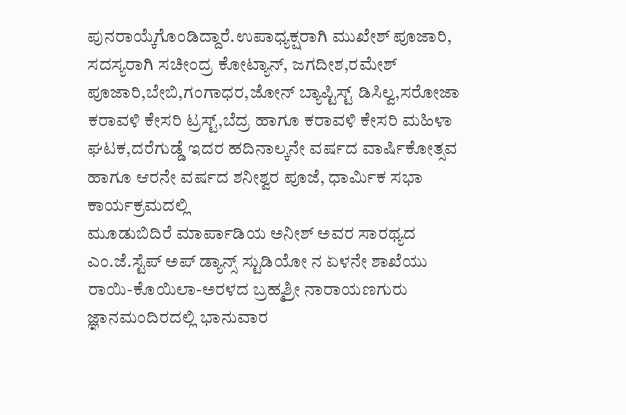ಪುನರಾಯ್ಕೆಗೊಂಡಿದ್ದಾರೆ.ಉಪಾಧ್ಯಕ್ಷರಾಗಿ ಮುಖೇಶ್ ಪೂಜಾರಿ, ಸದಸ್ಯರಾಗಿ ಸಚೀಂದ್ರ ಕೋಟ್ಯಾನ್, ಜಗದೀಶ,ರಮೇಶ್ ಪೂಜಾರಿ,ಬೇಬಿ,ಗಂಗಾಧರ,ಜೋನ್ ಬ್ಯಾಪ್ಟಿಸ್ಟ್ ಡಿಸಿಲ್ವ,ಸರೋಜಾ
ಕರಾವಳಿ ಕೇಸರಿ ಟ್ರಸ್ಟ್,ಬೆದ್ರ ಹಾಗೂ ಕರಾವಳಿ ಕೇಸರಿ ಮಹಿಳಾ ಘಟಕ,ದರೆಗುಡ್ಡೆ ಇದರ ಹದಿನಾಲ್ಕನೇ ವರ್ಷದ ವಾರ್ಷಿಕೋತ್ಸವ ಹಾಗೂ ಆರನೇ ವರ್ಷದ ಶನೀಶ್ವರ ಪೂಜೆ, ಧಾರ್ಮಿಕ ಸಭಾ ಕಾರ್ಯಕ್ರಮದಲ್ಲಿ
ಮೂಡುಬಿದಿರೆ ಮಾರ್ಪಾಡಿಯ ಅನೀಶ್ ಅವರ ಸಾರಥ್ಯದ ಎಂ.ಜೆ.ಸ್ಟೆಪ್ ಅಪ್ ಡ್ಯಾನ್ಸ್ ಸ್ಟುಡಿಯೋ ನ ಏಳನೇ ಶಾಖೆಯು ರಾಯಿ-ಕೊಯಿಲಾ-ಅರಳದ ಬ್ರಹ್ಮಶ್ರೀ ನಾರಾಯಣಗುರು ಜ್ಞಾನಮಂದಿರದಲ್ಲಿ ಭಾನುವಾರ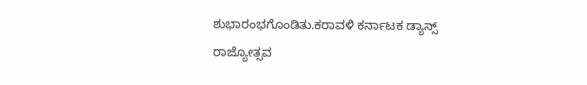ಶುಭಾರಂಭಗೊಂಡಿತು.ಕರಾವಳಿ ಕರ್ನಾಟಕ ಡ್ಯಾನ್ಸ್
ರಾಜ್ಯೋತ್ಸವ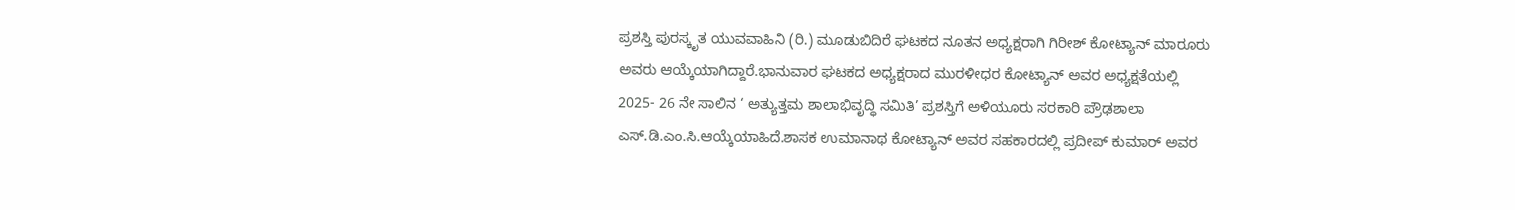ಪ್ರಶಸ್ತಿ ಪುರಸ್ಕೃತ ಯುವವಾಹಿನಿ (ರಿ.) ಮೂಡುಬಿದಿರೆ ಘಟಕದ ನೂತನ ಅಧ್ಯಕ್ಷರಾಗಿ ಗಿರೀಶ್ ಕೋಟ್ಯಾನ್ ಮಾರೂರು ಅವರು ಆಯ್ಕೆಯಾಗಿದ್ದಾರೆ.ಭಾನುವಾರ ಘಟಕದ ಅಧ್ಯಕ್ಷರಾದ ಮುರಳೀಧರ ಕೋಟ್ಯಾನ್ ಅವರ ಅಧ್ಯಕ್ಷತೆಯಲ್ಲಿ
2025- 26 ನೇ ಸಾಲಿನ ‘ ಅತ್ಯುತ್ತಮ ಶಾಲಾಭಿವೃದ್ಧಿ ಸಮಿತಿ’ ಪ್ರಶಸ್ತಿಗೆ ಅಳಿಯೂರು ಸರಕಾರಿ ಪ್ರೌಢಶಾಲಾ ಎಸ್.ಡಿ.ಎಂ.ಸಿ.ಆಯ್ಕೆಯಾಹಿದೆ.ಶಾಸಕ ಉಮಾನಾಥ ಕೋಟ್ಯಾನ್ ಅವರ ಸಹಕಾರದಲ್ಲಿ ಪ್ರದೀಪ್ ಕುಮಾರ್ ಅವರ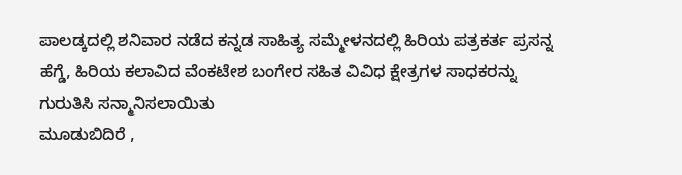ಪಾಲಡ್ಕದಲ್ಲಿ ಶನಿವಾರ ನಡೆದ ಕನ್ನಡ ಸಾಹಿತ್ಯ ಸಮ್ಮೇಳನದಲ್ಲಿ ಹಿರಿಯ ಪತ್ರಕರ್ತ ಪ್ರಸನ್ನ ಹೆಗ್ಡೆ, ಹಿರಿಯ ಕಲಾವಿದ ವೆಂಕಟೇಶ ಬಂಗೇರ ಸಹಿತ ವಿವಿಧ ಕ್ಷೇತ್ರಗಳ ಸಾಧಕರನ್ನು ಗುರುತಿಸಿ ಸನ್ಮಾನಿಸಲಾಯಿತು
ಮೂಡುಬಿದಿರೆ ,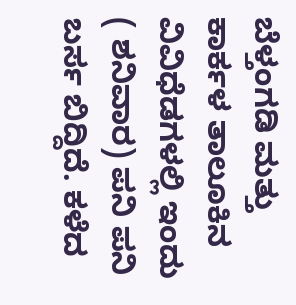ಬೆಳ್ತಂಗಡಿ ಮತ್ತು ಕಾರ್ಕಳ ತಾಲೂಕಿನ ವಿವಿಧೆಡಗಳಲ್ಲಿ ಇಂದು ( ಶನಿವಾರ) ಪನಿ ಪನಿ ಬರ್ಸ ಬಿದ್ದಿದೆ. ಕಳೆದ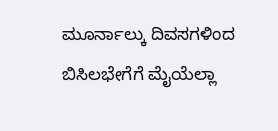ಮೂರ್ನಾಲ್ಕು ದಿವಸಗಳಿಂದ ಬಿಸಿಲಭೇಗೆಗೆ ಮೈಯೆಲ್ಲಾ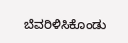ಬೆವರಿಳಿಸಿಕೊಂಡು